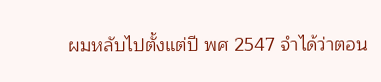ผมหลับไปตั้งแต่ปี พศ 2547 จำได้ว่าตอน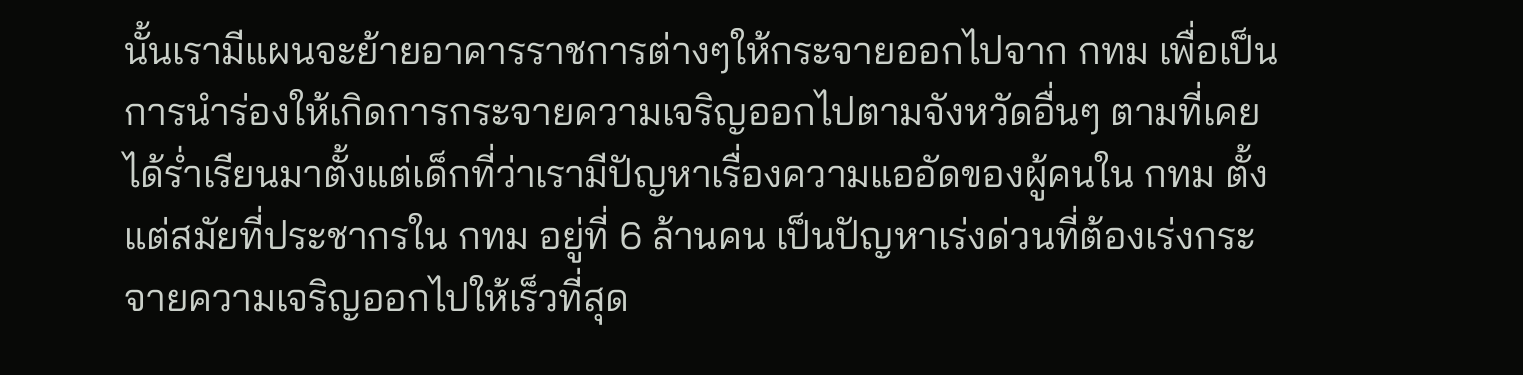นั้นเรามีแผนจะย้ายอาคารราชการต่างๆให้กระจายออกไปจาก กทม เพื่อเป็นการนำร่องให้เกิดการกระจายความเจริญออกไปตามจังหวัดอื่นๆ ตามที่เคยได้ร่ำเรียนมาตั้งแต่เด็กที่ว่าเรามีปัญหาเรื่องความแออัดของผู้คนใน กทม ตั้งแต่สมัยที่ประชากรใน กทม อยู่ที่ 6 ล้านคน เป็นปัญหาเร่งด่วนที่ต้องเร่งกระจายความเจริญออกไปให้เร็วที่สุด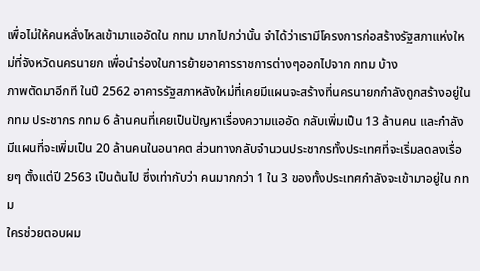เพื่อไม่ให้คนหลั่งไหลเข้ามาแออัดใน กทม มากไปกว่านั้น จำได้ว่าเรามีโครงการก่อสร้างรัฐสภาแห่งใหม่ที่จังหวัดนครนายก เพื่อนำร่องในการย้ายอาคารราชการต่างๆออกไปจาก กทม บ้าง
ภาพตัดมาอีกที ในปี 2562 อาคารรัฐสภาหลังใหม่ที่เคยมีแผนจะสร้างที่นครนายกกำลังถูกสร้างอยู่ใน กทม ประชากร กทม 6 ล้านคนที่เคยเป็นปัญหาเรื่องความแออัด กลับเพิ่มเป็น 13 ล้านคน และกำลังมีแผนที่จะเพิ่มเป็น 20 ล้านคนในอนาคต ส่วนทางกลับจำนวนประชากรทั้งประเทศที่จะเริ่มลดลงเรื่อยๆ ตั้งแต่ปี 2563 เป็นต้นไป ซึ่งเท่ากับว่า คนมากกว่า 1 ใน 3 ของทั้งประเทศกำลังจะเข้ามาอยู่ใน กทม
ใครช่วยตอบผม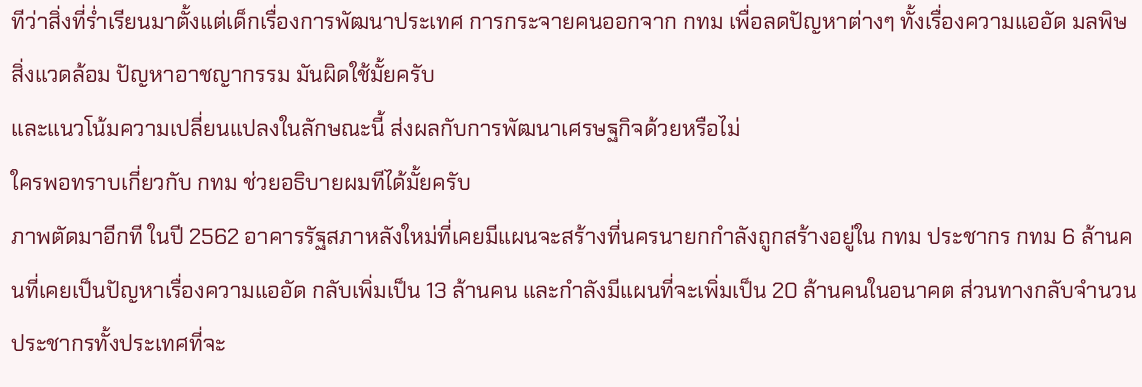ทีว่าสิ่งที่ร่ำเรียนมาตั้งแต่เด็กเรื่องการพัฒนาประเทศ การกระจายคนออกจาก กทม เพื่อลดปัญหาต่างๆ ทั้งเรื่องความแออัด มลพิษ สิ่งแวดล้อม ปัญหาอาชญากรรม มันผิดใช้มั้ยครับ
และแนวโน้มความเปลี่ยนแปลงในลักษณะนี้ ส่งผลกับการพัฒนาเศรษฐกิจด้วยหรือไม่
ใครพอทราบเกี่ยวกับ กทม ช่วยอธิบายผมทีได้มั้ยครับ
ภาพตัดมาอีกที ในปี 2562 อาคารรัฐสภาหลังใหม่ที่เคยมีแผนจะสร้างที่นครนายกกำลังถูกสร้างอยู่ใน กทม ประชากร กทม 6 ล้านคนที่เคยเป็นปัญหาเรื่องความแออัด กลับเพิ่มเป็น 13 ล้านคน และกำลังมีแผนที่จะเพิ่มเป็น 20 ล้านคนในอนาคต ส่วนทางกลับจำนวนประชากรทั้งประเทศที่จะ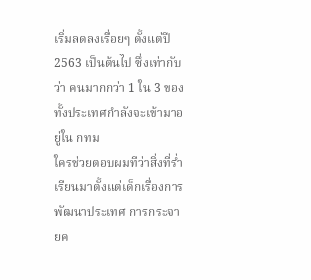เริ่มลดลงเรื่อยๆ ตั้งแต่ปี 2563 เป็นต้นไป ซึ่งเท่ากับว่า คนมากกว่า 1 ใน 3 ของทั้งประเทศกำลังจะเข้ามาอยู่ใน กทม
ใครช่วยตอบผมทีว่าสิ่งที่ร่ำเรียนมาตั้งแต่เด็กเรื่องการพัฒนาประเทศ การกระจายค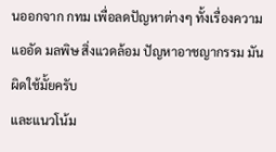นออกจาก กทม เพื่อลดปัญหาต่างๆ ทั้งเรื่องความแออัด มลพิษ สิ่งแวดล้อม ปัญหาอาชญากรรม มันผิดใช้มั้ยครับ
และแนวโน้ม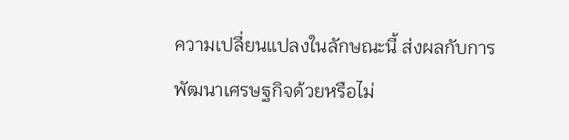ความเปลี่ยนแปลงในลักษณะนี้ ส่งผลกับการพัฒนาเศรษฐกิจด้วยหรือไม่